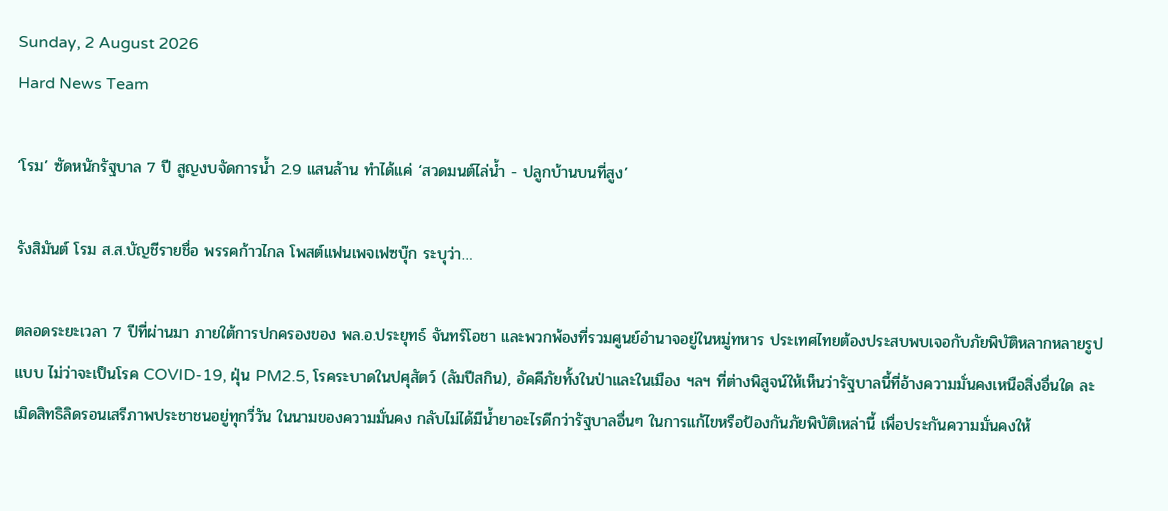Sunday, 2 August 2026
Hard News Team

‘โรม’ ซัดหนักรัฐบาล 7 ปี สูญงบจัดการน้ำ 2.9 แสนล้าน ทำได้แค่ ‘สวดมนต์ไล่น้ำ - ปลูกบ้านบนที่สูง’

รังสิมันต์ โรม ส.ส.บัญชีรายชื่อ พรรคก้าวไกล โพสต์แฟนเพจเฟซบุ๊ก ระบุว่า…

ตลอดระยะเวลา 7 ปีที่ผ่านมา ภายใต้การปกครองของ พล.อ.ประยุทธ์ จันทร์โอชา และพวกพ้องที่รวมศูนย์อำนาจอยู่ในหมู่ทหาร ประเทศไทยต้องประสบพบเจอกับภัยพิบัติหลากหลายรูปแบบ ไม่ว่าจะเป็นโรค COVID-19, ฝุ่น PM2.5, โรคระบาดในปศุสัตว์ (ลัมปีสกิน), อัคคีภัยทั้งในป่าและในเมือง ฯลฯ ที่ต่างพิสูจน์ให้เห็นว่ารัฐบาลนี้ที่อ้างความมั่นคงเหนือสิ่งอื่นใด ละเมิดสิทธิลิดรอนเสรีภาพประชาชนอยู่ทุกวี่วัน ในนามของความมั่นคง กลับไม่ได้มีน้ำยาอะไรดีกว่ารัฐบาลอื่นๆ ในการแก้ไขหรือป้องกันภัยพิบัติเหล่านี้ เพื่อประกันความมั่นคงให้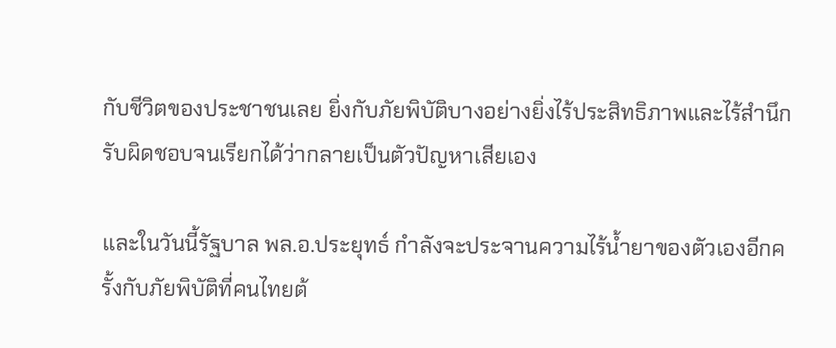กับชีวิตของประชาชนเลย ยิ่งกับภัยพิบัติบางอย่างยิ่งไร้ประสิทธิภาพและไร้สำนึกรับผิดชอบจนเรียกได้ว่ากลายเป็นตัวปัญหาเสียเอง

และในวันนี้รัฐบาล พล.อ.ประยุทธ์ กำลังจะประจานความไร้น้ำยาของตัวเองอีกครั้งกับภัยพิบัติที่คนไทยต้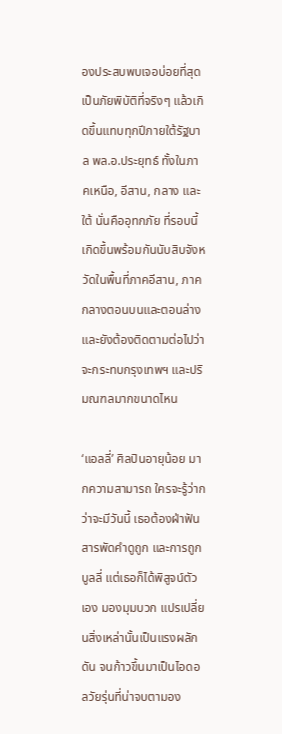องประสบพบเจอบ่อยที่สุด เป็นภัยพิบัติที่จริงๆ แล้วเกิดขึ้นแทบทุกปีภายใต้รัฐบาล พล.อ.ประยุทธ์ ทั้งในภาคเหนือ, อีสาน, กลาง และใต้ นั่นคืออุทกภัย ที่รอบนี้เกิดขึ้นพร้อมกันนับสิบจังหวัดในพื้นที่ภาคอีสาน, ภาคกลางตอนบนและตอนล่าง และยังต้องติดตามต่อไปว่าจะกระทบกรุงเทพฯ และปริมณฑลมากขนาดไหน

‘แอลลี่’ ศิลปินอายุน้อย มากความสามารถ ใครจะรู้ว่ากว่าจะมีวันนี้ เธอต้องฝ่าฟันสารพัดคำดูถูก และการถูกบูลลี่ แต่เธอก็ได้พิสูจน์ตัวเอง มองมุมบวก แปรเปลี่ยนสิ่งเหล่านั้นเป็นแรงผลักดัน จนก้าวขึ้นมาเป็นไอดอลวัยรุ่นที่น่าจบตามอง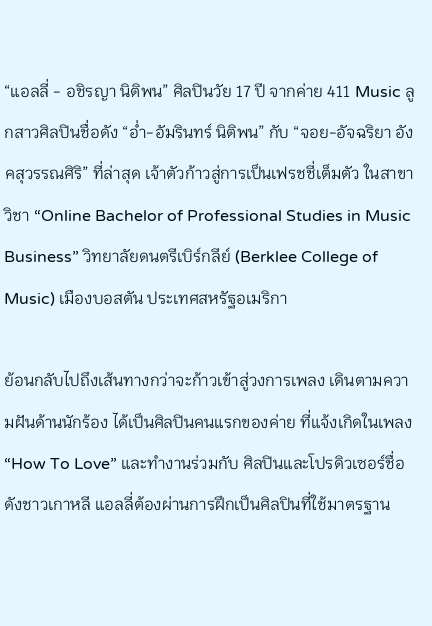“แอลลี่ - อชิรญา นิติพน” ศิลปินวัย 17 ปี จากค่าย 411 Music ลูกสาวศิลปินชื่อดัง “อ่ำ-อัมรินทร์ นิติพน” กับ “จอย-อัจฉริยา อังคสุวรรณศิริ” ที่ล่าสุด เจ้าตัวก้าวสู่การเป็นเฟรชชี่เต็มตัว ในสาขาวิชา “Online Bachelor of Professional Studies in Music Business” วิทยาลัยดนตรีเบิร์กลีย์ (Berklee College of Music) เมืองบอสตัน ประเทศสหรัฐอเมริกา

ย้อนกลับไปถึงเส้นทางกว่าจะก้าวเข้าสู่วงการเพลง เดินตามความฝันด้านนักร้อง ได้เป็นศิลปินคนแรกของค่าย ที่แจ้งเกิดในเพลง “How To Love” และทำงานร่วมกับ ศิลปินและโปรดิวเซอร์ชื่อดังชาวเกาหลี แอลลี่ต้องผ่านการฝึกเป็นศิลปินที่ใช้มาตรฐาน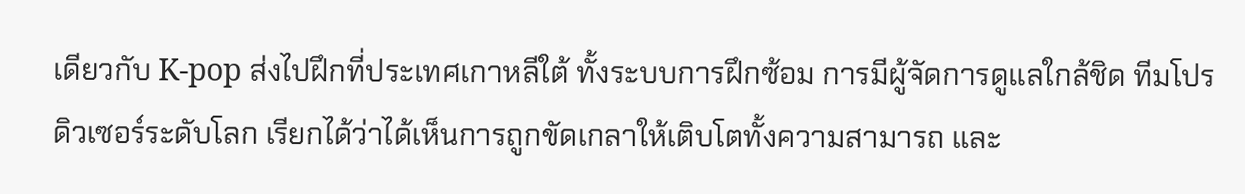เดียวกับ K-pop ส่งไปฝึกที่ประเทศเกาหลีใต้ ทั้งระบบการฝึกซ้อม การมีผู้จัดการดูแลใกล้ชิด ทีมโปรดิวเซอร์ระดับโลก เรียกได้ว่าได้เห็นการถูกขัดเกลาให้เติบโตทั้งความสามารถ และ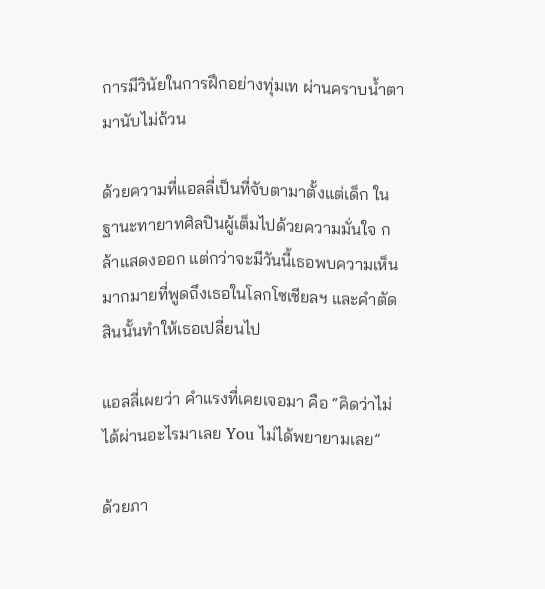การมีวินัยในการฝึกอย่างทุ่มเท ผ่านคราบน้ำตามานับไม่ถ้วน

ด้วยความที่แอลลี่เป็นที่จับตามาตั้งแต่เด็ก ในฐานะทายาทศิลปินผู้เต็มไปด้วยความมั่นใจ กล้าแสดงออก แต่กว่าจะมีวันนี้เธอพบความเห็นมากมายที่พูดถึงเธอในโลกโซเชียลฯ และคำตัดสินนั้นทำให้เธอเปลี่ยนไป

แอลลี่เผยว่า คำแรงที่เคยเจอมา คือ “คิดว่าไม่ได้ผ่านอะไรมาเลย You ไม่ได้พยายามเลย”

ด้วยภา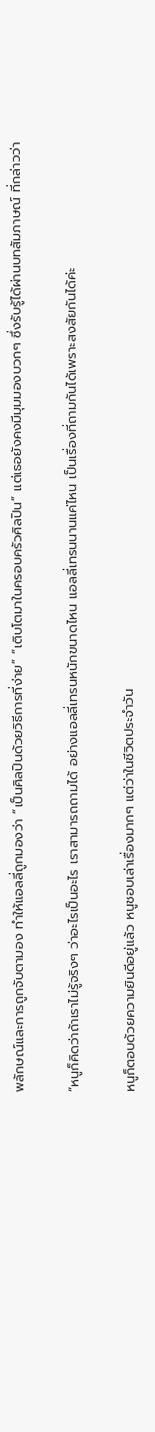พลักษณ์และการถูกจับตามอง ทำให้แอลลี่ถูกมองว่า “เป็นศิลปินด้วยวิธีการที่ง่าย” “เติบโตมาในครอบครัวศิลปิน” แต่เธอยังคงมีมุมมองบวกๆ ซึ่งรับรู้ได้ผ่านบทสัมภาษณ์ ที่กล่าวว่า

“หนูก็คิดว่าถ้าเราไม่รู้จริงๆ ว่าอะไรเป็นอะไร เราสามารถถามได้ อย่างแอลลี่เทรนหนักขนาดไหน แอลลี่เทรนนานแค่ไหน เป็นเรื่องที่ถามกันได้เพราะสงสัยกันได้ค่ะ

หนูก็ตอบด้วยความยินดีอยู่แล้ว หนูชอบเล่าเรื่องมากๆ แต่ว่าในชีวิตประจำวัน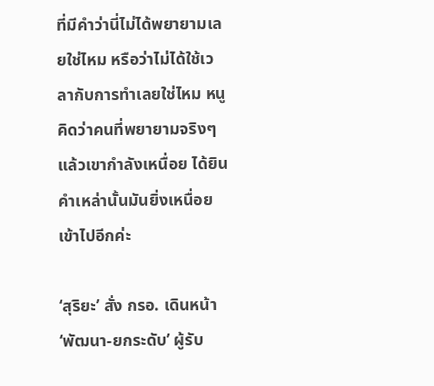ที่มีคำว่านี่ไม่ได้พยายามเลยใช่ไหม หรือว่าไม่ได้ใช้เวลากับการทำเลยใช่ไหม หนูคิดว่าคนที่พยายามจริงๆ แล้วเขากำลังเหนื่อย ได้ยินคำเหล่านั้นมันยิ่งเหนื่อยเข้าไปอีกค่ะ

‘สุริยะ’ สั่ง กรอ. เดินหน้า ‘พัฒนา-ยกระดับ’ ผู้รับ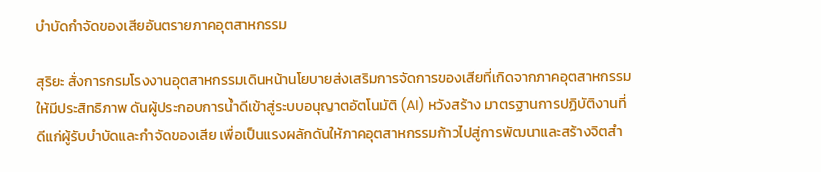บำบัดกำจัดของเสียอันตรายภาคอุตสาหกรรม

สุริยะ สั่งการกรมโรงงานอุตสาหกรรมเดินหน้านโยบายส่งเสริมการจัดการของเสียที่เกิดจากภาคอุตสาหกรรมให้มีประสิทธิภาพ ดันผู้ประกอบการน้ำดีเข้าสู่ระบบอนุญาตอัตโนมัติ (AI) หวังสร้าง มาตรฐานการปฏิบัติงานที่ดีแก่ผู้รับบำบัดและกำจัดของเสีย เพื่อเป็นแรงผลักดันให้ภาคอุตสาหกรรมก้าวไปสู่การพัฒนาและสร้างจิตสำ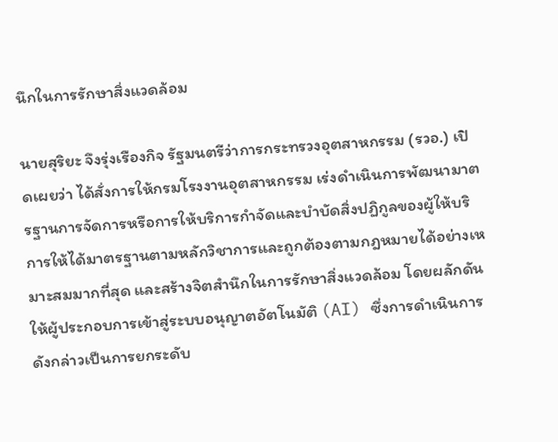นึกในการรักษาสิ่งแวดล้อม

นายสุริยะ จึงรุ่งเรืองกิจ รัฐมนตรีว่าการกระทรวงอุตสาหกรรม (รวอ.) เปิดเผยว่า ได้สั่งการให้กรมโรงงานอุตสาหกรรม เร่งดำเนินการพัฒนามาตรฐานการจัดการหรือการให้บริการกำจัดและบำบัดสิ่งปฏิกูลของผู้ให้บริการให้ได้มาตรฐานตามหลักวิชาการและถูกต้องตามกฎหมายได้อย่างเหมาะสมมากที่สุด และสร้างจิตสำนึกในการรักษาสิ่งแวดล้อม โดยผลักดันให้ผู้ประกอบการเข้าสู่ระบบอนุญาตอัตโนมัติ (AI) ซึ่งการดำเนินการดังกล่าวเป็นการยกระดับ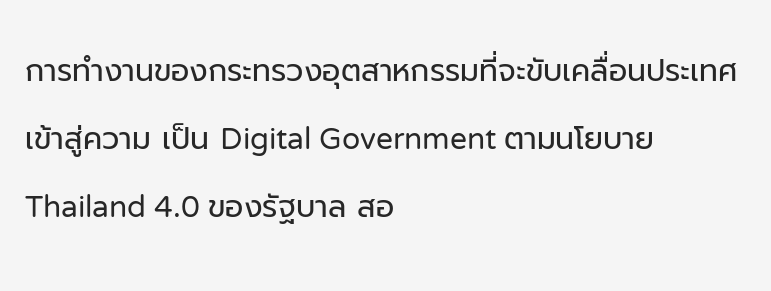การทำงานของกระทรวงอุตสาหกรรมที่จะขับเคลื่อนประเทศเข้าสู่ความ เป็น Digital Government ตามนโยบาย Thailand 4.0 ของรัฐบาล สอ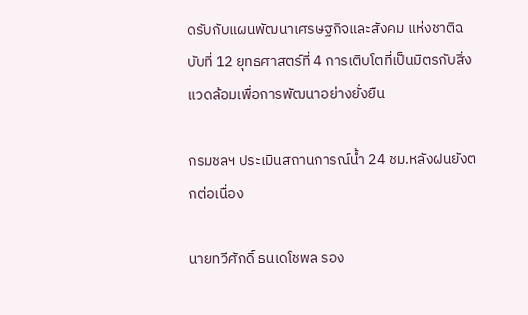ดรับกับแผนพัฒนาเศรษฐกิจและสังคม แห่งชาติฉบับที่ 12 ยุทธศาสตร์ที่ 4 การเติบโตที่เป็นมิตรกับสิ่งแวดล้อมเพื่อการพัฒนาอย่างยั่งยืน

กรมชลฯ ประเมินสถานการณ์น้ำ 24 ชม.หลังฝนยังตกต่อเนื่อง

นายทวีศักดิ์ ธนเดโชพล รอง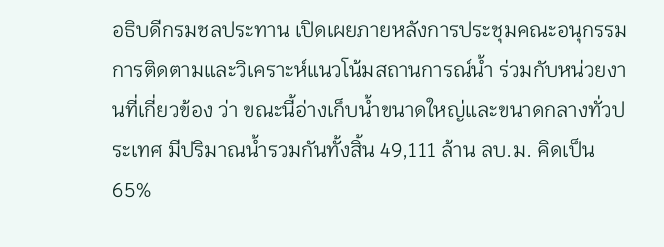อธิบดีกรมชลประทาน เปิดเผยภายหลังการประชุมคณะอนุกรรมการติดตามและวิเคราะห์แนวโน้มสถานการณ์น้ำ ร่วมกับหน่วยงานที่เกี่ยวข้อง ว่า ขณะนี้อ่างเก็บน้ำขนาดใหญ่และขนาดกลางทั่วประเทศ มีปริมาณน้ำรวมกันทั้งสิ้น 49,111 ล้าน ลบ.ม. คิดเป็น 65%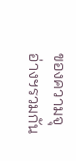ของความจุอ่างฯรวมกัน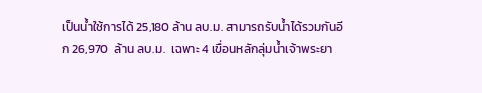เป็นน้ำใช้การได้ 25,180 ล้าน ลบ.ม. สามารถรับน้ำได้รวมกันอีก 26,970  ล้าน ลบ.ม.  เฉพาะ 4 เขื่อนหลักลุ่มน้ำเจ้าพระยา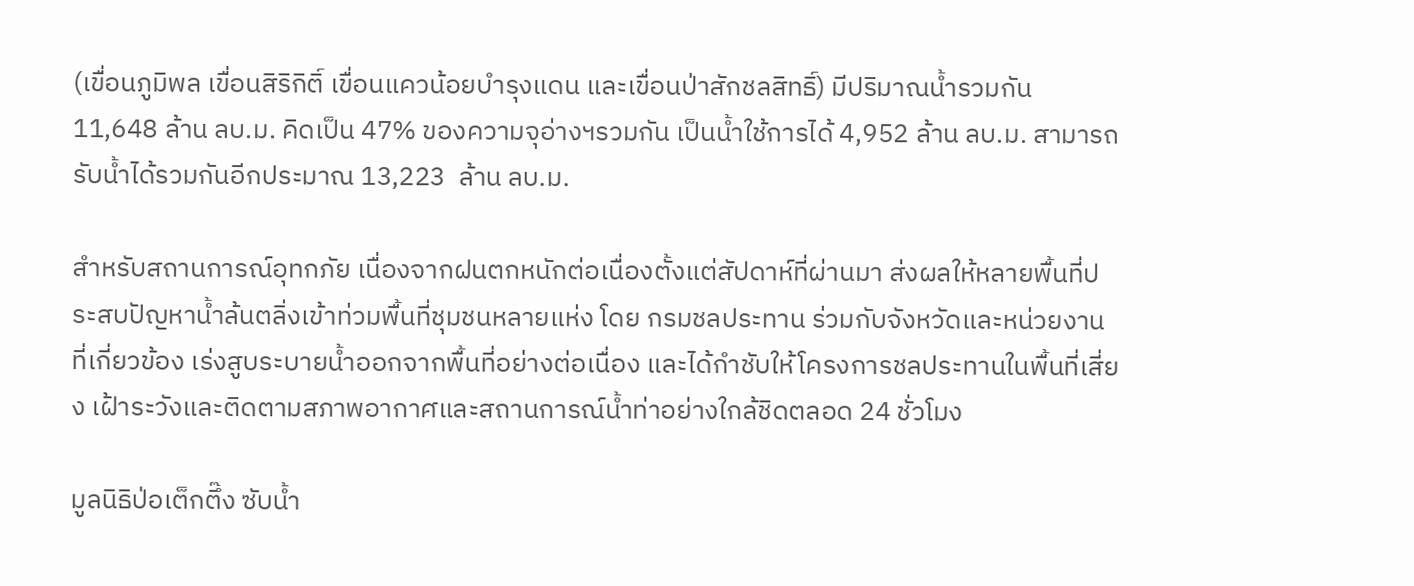(เขื่อนภูมิพล เขื่อนสิริกิติ์ เขื่อนแควน้อยบำรุงแดน และเขื่อนป่าสักชลสิทธิ์) มีปริมาณน้ำรวมกัน 11,648 ล้าน ลบ.ม. คิดเป็น 47% ของความจุอ่างฯรวมกัน เป็นน้ำใช้การได้ 4,952 ล้าน ลบ.ม. สามารถรับน้ำได้รวมกันอีกประมาณ 13,223  ล้าน ลบ.ม.

สำหรับสถานการณ์อุทกภัย เนื่องจากฝนตกหนักต่อเนื่องตั้งแต่สัปดาห์ที่ผ่านมา ส่งผลให้หลายพื้นที่ประสบปัญหาน้ำล้นตลิ่งเข้าท่วมพื้นที่ชุมชนหลายแห่ง โดย กรมชลประทาน ร่วมกับจังหวัดและหน่วยงานที่เกี่ยวข้อง เร่งสูบระบายน้ำออกจากพื้นที่อย่างต่อเนื่อง และได้กำชับให้โครงการชลประทานในพื้นที่เสี่ยง เฝ้าระวังและติดตามสภาพอากาศและสถานการณ์น้ำท่าอย่างใกล้ชิดตลอด 24 ชั่วโมง

มูลนิธิป่อเต็กตึ๊ง ซับน้ำ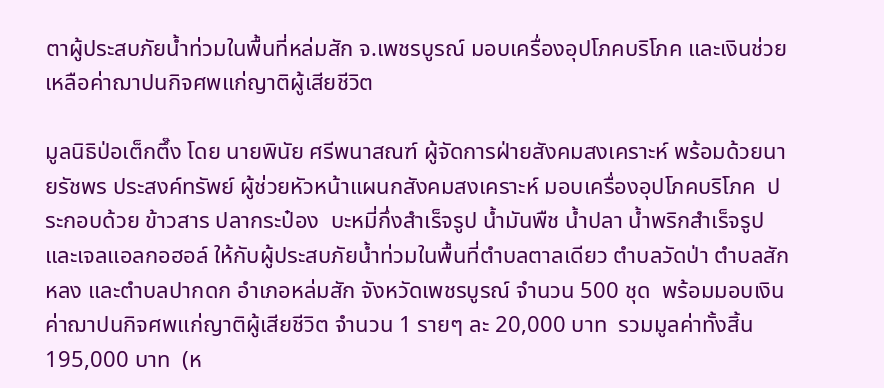ตาผู้ประสบภัยน้ำท่วมในพื้นที่หล่มสัก จ.เพชรบูรณ์ มอบเครื่องอุปโภคบริโภค และเงินช่วยเหลือค่าฌาปนกิจศพแก่ญาติผู้เสียชีวิต

มูลนิธิป่อเต็กตึ๊ง โดย นายพินัย ศรีพนาสณฑ์ ผู้จัดการฝ่ายสังคมสงเคราะห์ พร้อมด้วยนายรัชพร ประสงค์ทรัพย์ ผู้ช่วยหัวหน้าแผนกสังคมสงเคราะห์ มอบเครื่องอุปโภคบริโภค  ประกอบด้วย ข้าวสาร ปลากระป๋อง  บะหมี่กึ่งสำเร็จรูป น้ำมันพืช น้ำปลา น้ำพริกสำเร็จรูป และเจลแอลกอฮอล์ ให้กับผู้ประสบภัยน้ำท่วมในพื้นที่ตำบลตาลเดียว ตำบลวัดป่า ตำบลสักหลง และตำบลปากดก อำเภอหล่มสัก จังหวัดเพชรบูรณ์ จำนวน 500 ชุด  พร้อมมอบเงินค่าฌาปนกิจศพแก่ญาติผู้เสียชีวิต จำนวน 1 รายๆ ละ 20,000 บาท  รวมมูลค่าทั้งสิ้น 195,000 บาท  (ห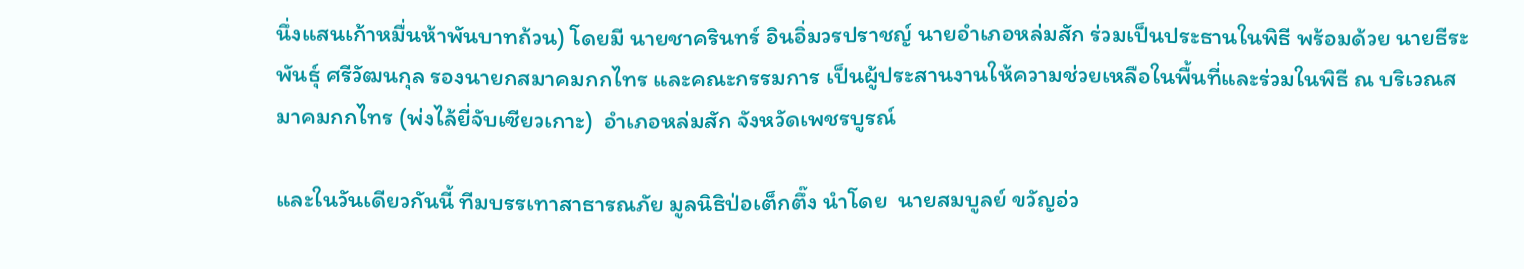นึ่งแสนเก้าหมื่นห้าพันบาทถ้วน) โดยมี นายชาครินทร์ อินอิ่มวรปราชญ์ นายอำเภอหล่มสัก ร่วมเป็นประธานในพิธี พร้อมด้วย นายธีระพันธุ์ ศรีวัฒนกุล รองนายกสมาคมกกไทร และคณะกรรมการ เป็นผู้ประสานงานให้ความช่วยเหลือในพื้นที่และร่วมในพิธี ณ บริเวณสมาคมกกไทร (พ่งไล้ยี่จับเซียวเกาะ)  อำเภอหล่มสัก จังหวัดเพชรบูรณ์

และในวันเดียวกันนี้ ทีมบรรเทาสาธารณภัย มูลนิธิป่อเต็กตึ๊ง นำโดย  นายสมบูลย์ ขวัญอ่ว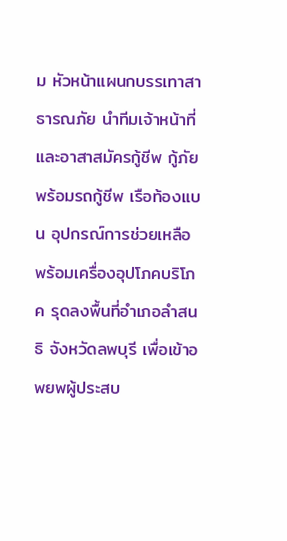ม หัวหน้าแผนกบรรเทาสาธารณภัย นำทีมเจ้าหน้าที่และอาสาสมัครกู้ชีพ กู้ภัย พร้อมรถกู้ชีพ เรือท้องแบน อุปกรณ์การช่วยเหลือ พร้อมเครื่องอุปโภคบริโภค รุดลงพื้นที่อำเภอลำสนธิ จังหวัดลพบุรี เพื่อเข้าอพยพผู้ประสบ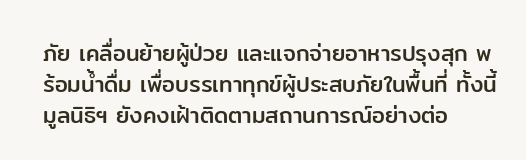ภัย เคลื่อนย้ายผู้ป่วย และแจกจ่ายอาหารปรุงสุก พร้อมน้ำดื่ม เพื่อบรรเทาทุกข์ผู้ประสบภัยในพื้นที่ ทั้งนี้ มูลนิธิฯ ยังคงเฝ้าติดตามสถานการณ์อย่างต่อ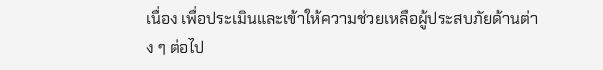เนื่อง เพื่อประเมินและเข้าให้ความช่วยเหลือผู้ประสบภัยด้านต่าง ๆ ต่อไป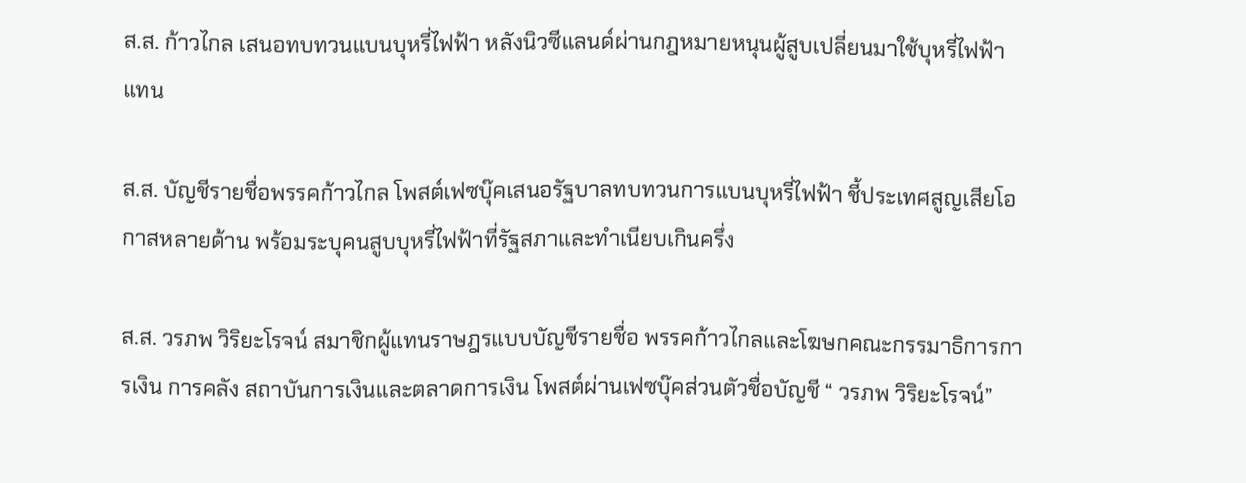ส.ส. ก้าวไกล เสนอทบทวนแบนบุหรี่ไฟฟ้า หลังนิวซีแลนด์ผ่านกฎหมายหนุนผู้สูบเปลี่ยนมาใช้บุหรี่ไฟฟ้าแทน

ส.ส. บัญชีรายชื่อพรรคก้าวไกล โพสต์เฟซบุ๊คเสนอรัฐบาลทบทวนการแบนบุหรี่ไฟฟ้า ชี้ประเทศสูญเสียโอกาสหลายด้าน พร้อมระบุคนสูบบุหรี่ไฟฟ้าที่รัฐสภาและทำเนียบเกินครึ่ง

ส.ส. วรภพ วิริยะโรจน์ สมาชิกผู้แทนราษฎรแบบบัญชีรายชื่อ พรรคก้าวไกลและโฆษกคณะกรรมาธิการการเงิน การคลัง สถาบันการเงินและตลาดการเงิน โพสต์ผ่านเฟซบุ๊คส่วนตัวชื่อบัญชี “ วรภพ วิริยะโรจน์”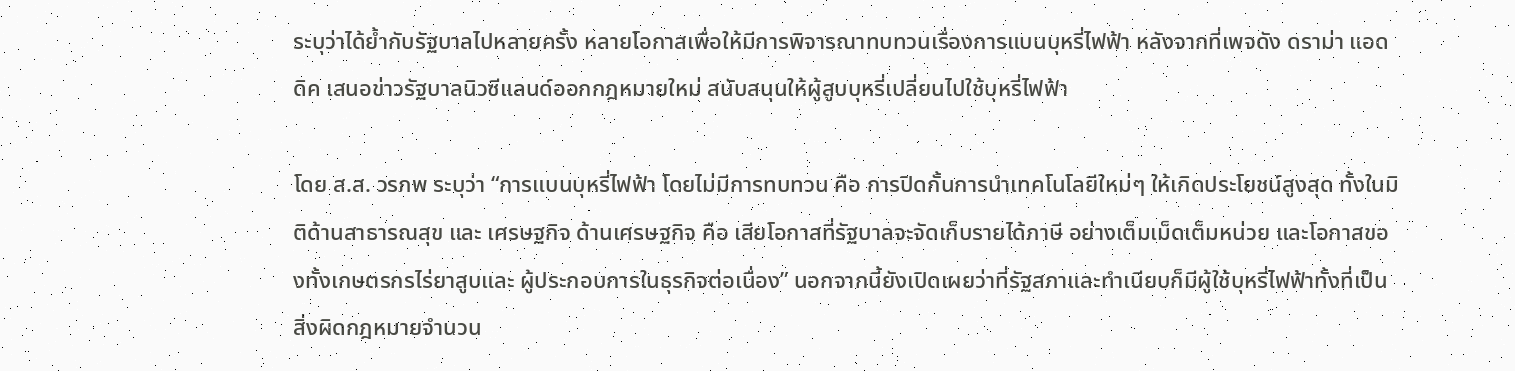ระบุว่าได้ย้ำกับรัฐบาลไปหลายครั้ง หลายโอกาสเพื่อให้มีการพิจารณาทบทวนเรื่องการแบนบุหรี่ไฟฟ้า หลังจากที่เพจดัง ดราม่า แอดดิค เสนอข่าวรัฐบาลนิวซีแลนด์ออกกฎหมายใหม่ สนับสนุนให้ผู้สูบบุหรี่เปลี่ยนไปใช้บุหรี่ไฟฟ้า

โดย ส.ส. วรภพ ระบุว่า “การแบนบุหรี่ไฟฟ้า โดยไม่มีการทบทวน คือ การปิดกั้นการนำเทคโนโลยีใหม่ๆ ให้เกิดประโยชน์สูงสุด ทั้งในมิติด้านสาธารณสุข และ เศรษฐกิจ ด้านเศรษฐกิจ คือ เสียโอกาสที่รัฐบาลจะจัดเก็บรายได้ภาษี อย่างเต็มเม็ดเต็มหน่วย และโอกาสของทั้งเกษตรกรไร่ยาสูบและ ผู้ประกอบการในธุรกิจต่อเนื่อง” นอกจากนี้ยังเปิดเผยว่าที่รัฐสภาและทำเนียบก็มีผู้ใช้บุหรี่ไฟฟ้าทั้งที่เป็นสิ่งผิดกฎหมายจำนวน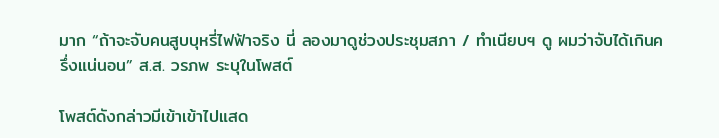มาก “ถ้าจะจับคนสูบบุหรี่ไฟฟ้าจริง นี่ ลองมาดูช่วงประชุมสภา / ทำเนียบฯ ดู ผมว่าจับได้เกินครึ่งแน่นอน” ส.ส. วรภพ ระบุในโพสต์

โพสต์ดังกล่าวมีเข้าเข้าไปแสด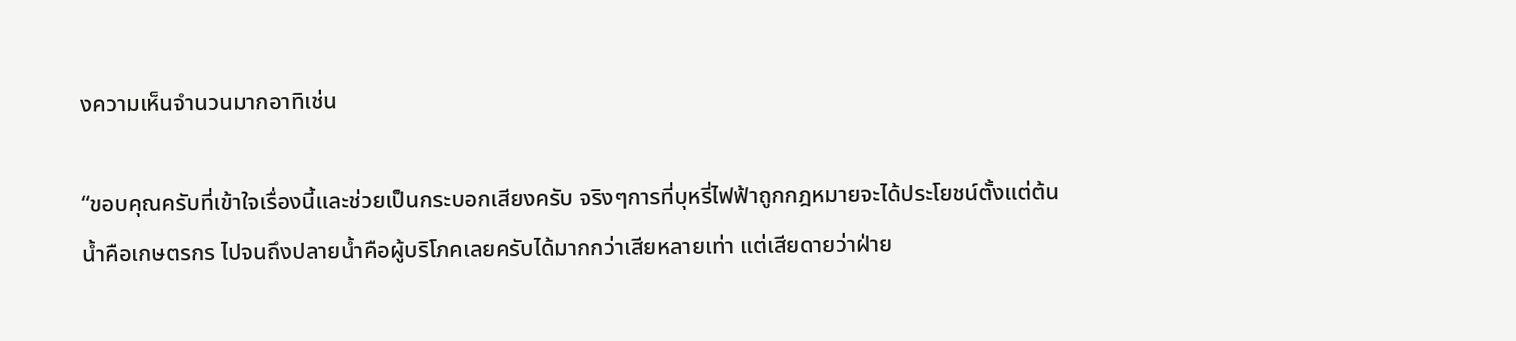งความเห็นจำนวนมากอาทิเช่น

“ขอบคุณครับที่เข้าใจเรื่องนี้และช่วยเป็นกระบอกเสียงครับ จริงๆการที่บุหรี่ไฟฟ้าถูกกฎหมายจะได้ประโยชน์ตั้งแต่ต้นน้ำคือเกษตรกร ไปจนถึงปลายน้ำคือผู้บริโภคเลยครับได้มากกว่าเสียหลายเท่า แต่เสียดายว่าฝ่าย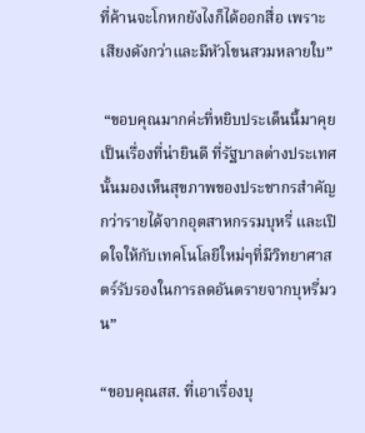ที่ค้านจะโกหกยังไงก็ได้ออกสื่อ เพราะเสียงดังกว่าและมีหัวโขนสวมหลายใบ”

 “ขอบคุณมากค่ะที่หยิบประเด็นนี้มาคุย เป็นเรื่องที่น่ายินดี ที่รัฐบาลต่างประเทศนั้นมองเห็นสุขภาพของประชากรสำคัญกว่ารายได้จากอุตสาหกรรมบุหรี่ และเปิดใจให้กับเทคโนโลยีใหม่ๆที่มีวิทยาศาสตร์รับรองในการลดอันตรายจากบุหรี่มวน”

“ขอบคุณสส. ที่เอาเรื่องบุ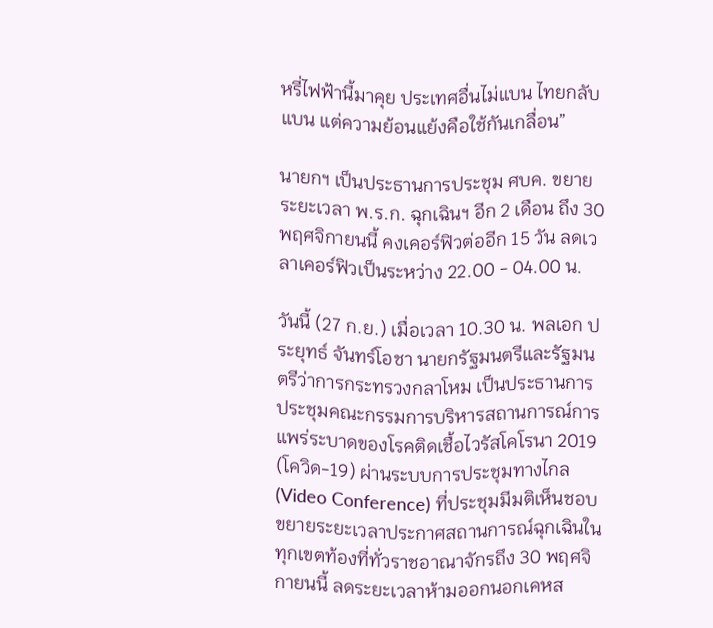หรี่ไฟฟ้านี้มาคุย ประเทศอื่นไม่แบน ไทยกลับแบน แต่ความย้อนแย้งคือใช้กันเกลื่อน”

นายกฯ เป็นประธานการประชุม ศบค. ขยายระยะเวลา พ.ร.ก. ฉุกเฉินฯ อีก 2 เดือน ถึง 30 พฤศจิกายนนี้ คงเคอร์ฟิวต่ออีก 15 วัน ลดเวลาเคอร์ฟิวเป็นระหว่าง 22.00 - 04.00 น.

วันนี้ (27 ก.ย.) เมื่อเวลา 10.30 น. พลเอก ประยุทธ์ จันทร์โอชา นายกรัฐมนตรีและรัฐมนตรีว่าการกระทรวงกลาโหม เป็นประธานการประชุมคณะกรรมการบริหารสถานการณ์การแพร่ระบาดของโรคติดเชื้อไวรัสโคโรนา 2019 (โควิด-19) ผ่านระบบการประชุมทางไกล (Video Conference) ที่ประชุมมีมติเห็นชอบขยายระยะเวลาประกาศสถานการณ์ฉุกเฉินในทุกเขตท้องที่ทั่วราชอาณาจักรถึง 30 พฤศจิกายนนี้ ลดระยะเวลาห้ามออกนอกเคหส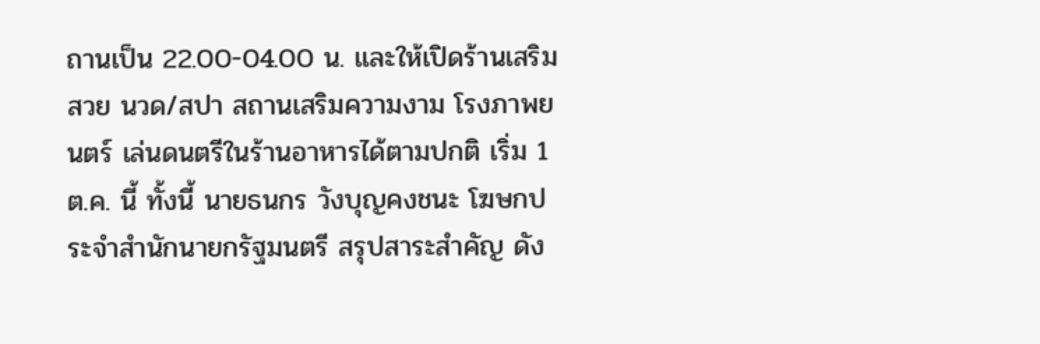ถานเป็น 22.00-04.00 น. และให้เปิดร้านเสริมสวย นวด/สปา สถานเสริมความงาม โรงภาพยนตร์ เล่นดนตรีในร้านอาหารได้ตามปกติ เริ่ม 1 ต.ค. นี้ ทั้งนี้ นายธนกร วังบุญคงชนะ โฆษกประจำสำนักนายกรัฐมนตรี สรุปสาระสำคัญ ดัง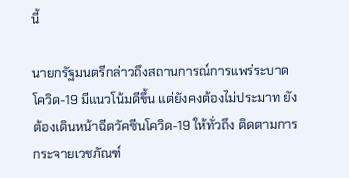นี้

นายกรัฐมนตรีกล่าวถึงสถานการณ์การแพร่ระบาดโควิด-19 มีแนวโน้มดีขึ้น แต่ยังคงต้องไม่ประมาท ยังต้องเดินหน้าฉีดวัคซีนโควิด-19 ให้ทั่วถึง ติดตามการกระจายเวชภัณฑ์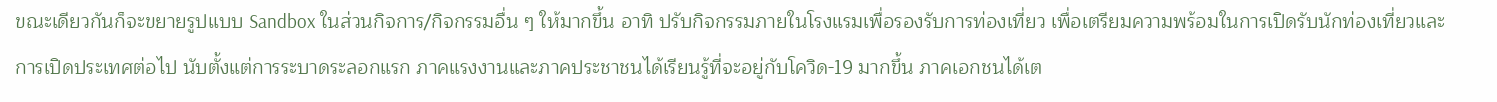ขณะเดียวกันก็จะขยายรูปแบบ Sandbox ในส่วนกิจการ/กิจกรรมอื่น ๆ ให้มากขึ้น อาทิ ปรับกิจกรรมภายในโรงแรมเพื่อรองรับการท่องเที่ยว เพื่อเตรียมความพร้อมในการเปิดรับนักท่องเที่ยวและการเปิดประเทศต่อไป นับตั้งแต่การระบาดระลอกแรก ภาคแรงงานและภาคประชาชนได้เรียนรู้ที่จะอยู่กับโควิด-19 มากขึ้น ภาคเอกชนได้เต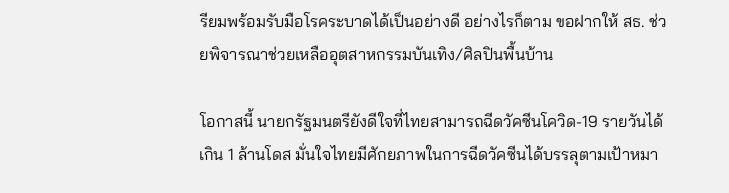รียมพร้อมรับมือโรคระบาดได้เป็นอย่างดี อย่างไรก็ตาม ขอฝากให้ สธ. ช่วยพิจารณาช่วยเหลืออุตสาหกรรมบันเทิง/ศิลปินพื้นบ้าน

โอกาสนี้ นายกรัฐมนตรียังดีใจที่ไทยสามารถฉีดวัคซีนโควิด-19 รายวันได้เกิน 1 ล้านโดส มั่นใจไทยมีศักยภาพในการฉีดวัคซีนได้บรรลุตามเป้าหมา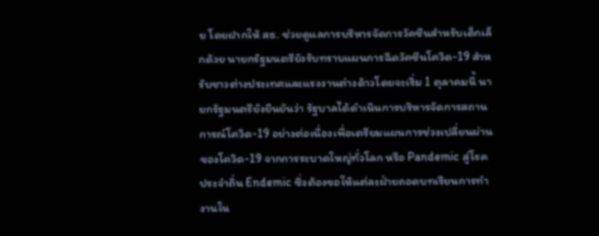ย โดยฝากให้ สธ. ช่วยดูแลการบริหารจัดการวัคซีนสำหรับเด็กเล็กด้วย นายกรัฐมนตรียังรับทราบแผนการฉีดวัคซีนโควิด-19 สำหรับชาวต่างประเทศและแรงงานต่างด้าวโดยจะเริ่ม 1 ตุลาคมนี้ นายกรัฐมนตรียังยืนยันว่า รัฐบาลได้ดำเนินการบริหารจัดการสถานการณ์โควิด-19 อย่างต่อเนื่องเพื่อเตรียมแผนการช่วงเปลี่ยนผ่านของโควิด-19 จากการระบาดใหญ่ทั่วโลก หรือ Pandemic สู่โรคประจำถิ่น Endemic ซึ่งต้องขอให้แต่ละฝ่ายถอดบทเรียนการทำงานใน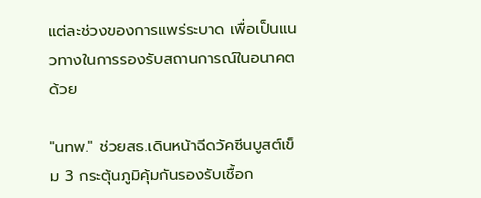แต่ละช่วงของการแพร่ระบาด เพื่อเป็นแนวทางในการรองรับสถานการณ์ในอนาคตด้วย

"นทพ." ช่วยสธ.เดินหน้าฉีดวัคซีนบูสต์เข็ม 3 กระตุ้นภูมิคุ้มกันรองรับเชื้อก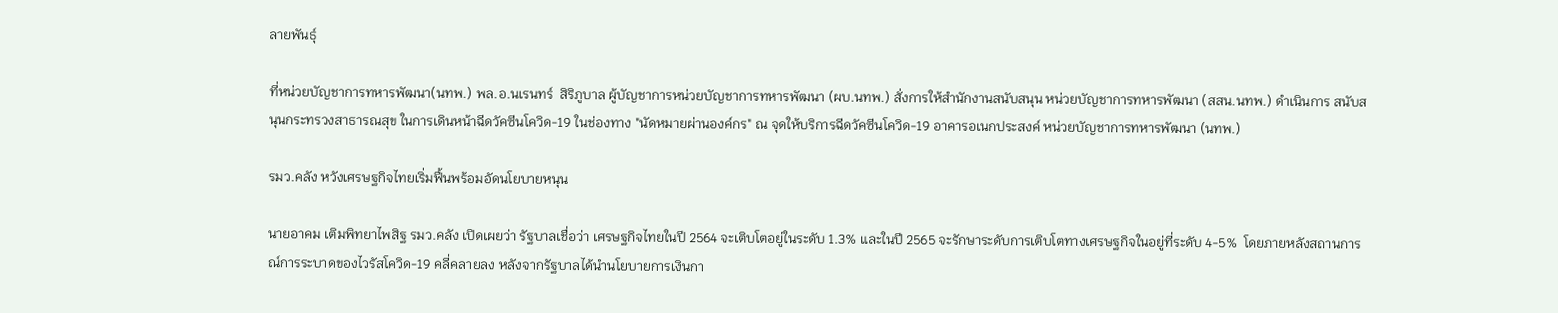ลายพันธุ์

ที่หน่วยบัญชาการทหารพัฒนา(นทพ.) พล.อ.นเรนทร์  สิริภูบาล ผู้บัญชาการหน่วยบัญชาการทหารพัฒนา (ผบ.นทพ.) สั่งการให้สำนักงานสนับสนุน หน่วยบัญชาการทหารพัฒนา (สสน.นทพ.) ดำเนินการ สนับสนุนกระทรวงสาธารณสุข ในการเดินหน้าฉีดวัคซีนโควิด-19 ในช่องทาง "นัดหมายผ่านองค์กร" ณ จุดให้บริการฉีดวัคซีนโควิด-19 อาคารอเนกประสงค์ หน่วยบัญชาการทหารพัฒนา (นทพ.)

รมว.คลัง หวังเศรษฐกิจไทยเริ่มฟื้นพร้อมอัดนโยบายหนุน

นายอาคม เติมพิทยาไพสิฐ รมว.คลัง เปิดเผยว่า รัฐบาลเชื่อว่า เศรษฐกิจไทยในปี 2564 จะเติบโตอยู่ในระดับ 1.3% และในปี 2565 จะรักษาระดับการเติบโตทางเศรษฐกิจในอยู่ที่ระดับ 4-5%  โดยภายหลังสถานการณ์การระบาดของไวรัสโควิด-19 คลี่คลายลง หลังจากรัฐบาลได้นำนโยบายการเงินกา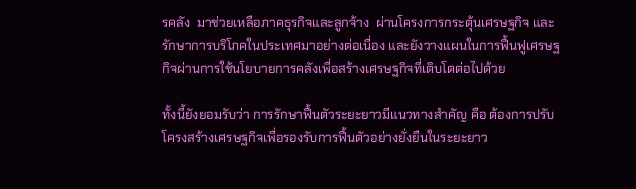รคลัง  มาช่วยเหลือภาคธุรกิจและลูกจ้าง  ผ่านโครงการกระตุ้นเศรษฐกิจ และรักษาการบริโภคในประเทศมาอย่างต่อเนื่อง และยังวางแผนในการฟื้นฟูเศรษฐกิจผ่านการใช้นโยบายการคลังเพื่อสร้างเศรษฐกิจที่เติบโตต่อไปด้วย

ทั้งนี้ยังยอมรับว่า การรักษาฟื้นตัวระยะยาวมีแนวทางสำคัญ คือ ต้องการปรับโครงสร้างเศรษฐกิจเพื่อรองรับการฟื้นตัวอย่างยั่งยืนในระยะยาว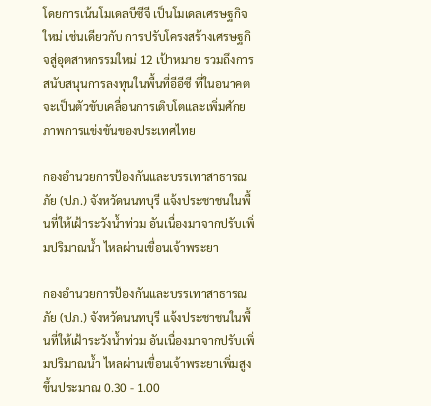โดยการเน้นโมเดลบีซีจี เป็นโมเดลเศรษฐกิจใหม่ เช่นเดียวกับ การปรับโครงสร้างเศรษฐกิจสู่อุตสาหกรรมใหม่ 12 เป้าหมาย รวมถึงการสนับสนุนการลงทุนในพื้นที่อีอีซี ที่ในอนาคตจะเป็นตัวขับเคลื่อนการเติบโตและเพิ่มศักยภาพการแข่งขันของประเทศไทย

กองอำนวยการป้องกันและบรรเทาสาธารณภัย (ปภ.) จังหวัดนนทบุรี แจ้งประชาชนในพื้นที่ให้เฝ้าระวังน้ำท่วม อันเนื่องมาจากปรับเพิ่มปริมาณน้ำ ไหลผ่านเขื่อนเจ้าพระยา

กองอำนวยการป้องกันและบรรเทาสาธารณภัย (ปภ.) จังหวัดนนทบุรี แจ้งประชาชนในพื้นที่ให้เฝ้าระวังน้ำท่วม อันเนื่องมาจากปรับเพิ่มปริมาณน้ำ ไหลผ่านเขื่อนเจ้าพระยาเพิ่มสูงขึ้นประมาณ 0.30 - 1.00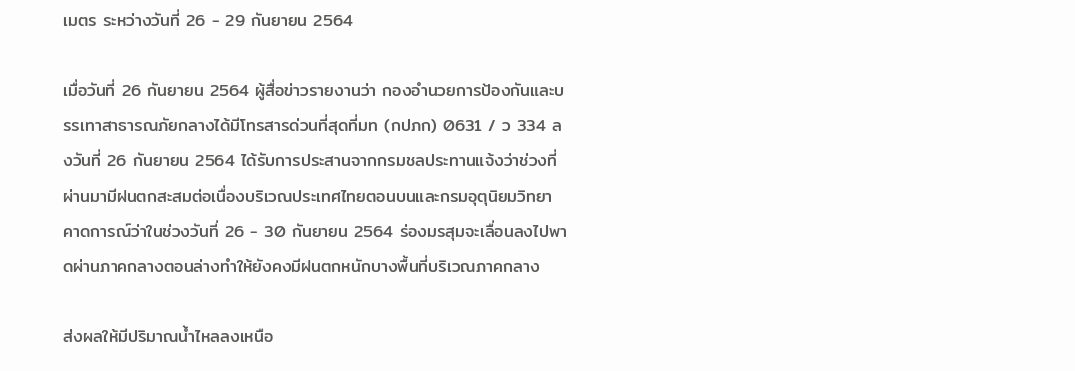เมตร ระหว่างวันที่ 26 - 29 กันยายน 2564

เมื่อวันที่ 26 กันยายน 2564 ผู้สื่อข่าวรายงานว่า กองอำนวยการป้องกันและบรรเทาสาธารณภัยกลางได้มีโทรสารด่วนที่สุดที่มท (กปภก) 0631 / ว 334 ลงวันที่ 26 กันยายน 2564 ได้รับการประสานจากกรมชลประทานแจ้งว่าช่วงที่ผ่านมามีฝนตกสะสมต่อเนื่องบริเวณประเทศไทยตอนบนและกรมอุตุนิยมวิทยาคาดการณ์ว่าในช่วงวันที่ 26 - 30 กันยายน 2564 ร่องมรสุมจะเลื่อนลงไปพาดผ่านภาคกลางตอนล่างทำให้ยังคงมีฝนตกหนักบางพื้นที่บริเวณภาคกลาง

ส่งผลให้มีปริมาณน้ำไหลลงเหนือ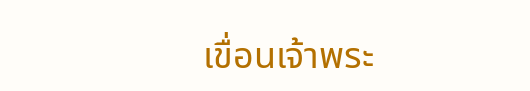เขื่อนเจ้าพระ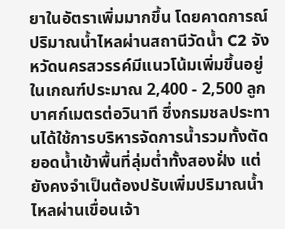ยาในอัตราเพิ่มมากขึ้น โดยคาดการณ์ปริมาณน้ำไหลผ่านสถานีวัดน้ำ C2 จังหวัดนครสวรรค์มีแนวโน้มเพิ่มขึ้นอยู่ในเกณฑ์ประมาณ 2,400 - 2,500 ลูกบาศก์เมตรต่อวินาที ซึ่งกรมชลประทานได้ใช้การบริหารจัดการน้ำรวมทั้งตัดยอดน้ำเข้าพื้นที่ลุ่มต่ำทั้งสองฝั่ง แต่ยังคงจำเป็นต้องปรับเพิ่มปริมาณน้ำไหลผ่านเขื่อนเจ้า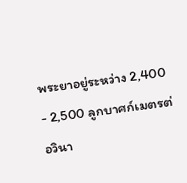พระยาอยู่ระหว่าง 2,400 - 2,500 ลูกบาศก์เมตรต่อวินา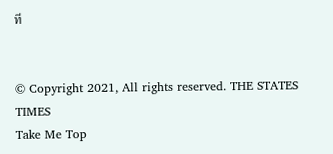ที


© Copyright 2021, All rights reserved. THE STATES TIMES
Take Me Top